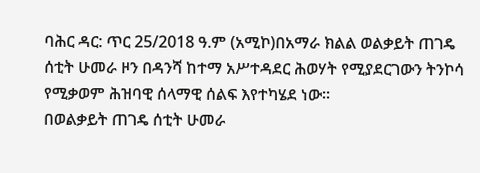ባሕር ዳር: ጥር 25/2018 ዓ.ም (አሚኮ)በአማራ ክልል ወልቃይት ጠገዴ ሰቲት ሁመራ ዞን በዳንሻ ከተማ አሥተዳደር ሕወሃት የሚያደርገውን ትንኮሳ የሚቃወም ሕዝባዊ ሰላማዊ ሰልፍ እየተካሄደ ነው።
በወልቃይት ጠገዴ ሰቲት ሁመራ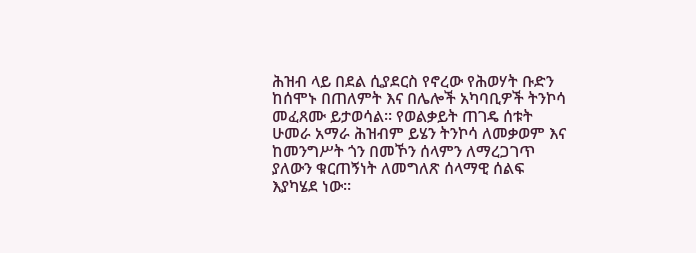ሕዝብ ላይ በደል ሲያደርስ የኖረው የሕወሃት ቡድን ከሰሞኑ በጠለምት እና በሌሎች አካባቢዎች ትንኮሳ መፈጸሙ ይታወሳል። የወልቃይት ጠገዴ ሰቱት ሁመራ አማራ ሕዝብም ይሄን ትንኮሳ ለመቃወም እና ከመንግሥት ጎን በመኾን ሰላምን ለማረጋገጥ ያለውን ቁርጠኝነት ለመግለጽ ሰላማዊ ሰልፍ እያካሄደ ነው።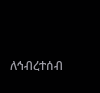ለኅብረተሰብ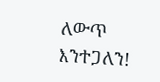ለውጥ እንተጋለን!